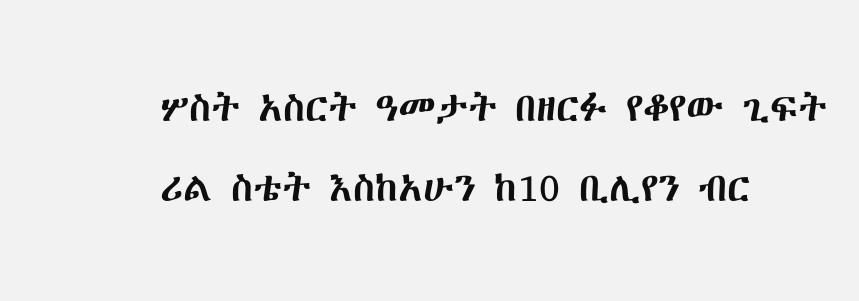ሦስት አስርት ዓመታት በዘርፉ የቆየው ጊፍት ሪል ስቴት እስከአሁን ከ10 ቢሊየን ብር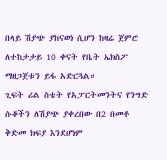በላይ ሽያጭ ያከናወነ ሲሆን ከዛሬ ጀምሮ ለተከታታይ 10 ቀናት የቤት ኤክስፖ ማዘጋጀቱን ይፋ አድርጓል።
ጊፍት ሪል ስቴት የአፓርትመንትና የንግድ ሱቆችን ለሽያጭ ያቀረበው በ2 በመቶ ቅድመ ክፍያ እንደሆነም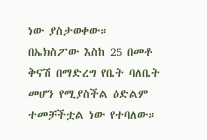ነው ያስታወቀው።
በኤክስፖው እስከ 25 በመቶ ቅናሽ በማድረግ የቤት ባለቤት መሆን የሚያስችል ዕድልም ተመቻችቷል ነው የተባለው።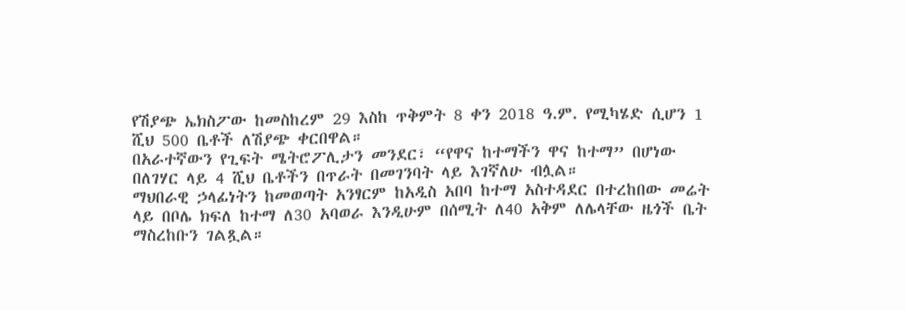የሽያጭ ኤክስፖው ከመስከረም 29 እስከ ጥቅምት 8 ቀን 2018 ዓ.ም. የሚካሄድ ሲሆን 1 ሺህ 500 ቤቶች ለሽያጭ ቀርበዋል።
በአራተኛውን የጊፍት ሜትሮፖሊታን መንደር፣ “የዋና ከተማችን ዋና ከተማ” በሆነው በለገሃር ላይ 4 ሺህ ቤቶችን በጥራት በመገንባት ላይ እገኛለሁ ብሏል።
ማህበራዊ ኃላፊነትን ከመወጣት አንፃርም ከአዲስ አበባ ከተማ አስተዳደር በተረከበው መሬት ላይ በቦሌ ክፍለ ከተማ ለ30 አባወራ እንዲሁም በሰሚት ለ40 አቅም ለሌላቸው ዜጎች ቤት ማስረከቡን ገልጿል።